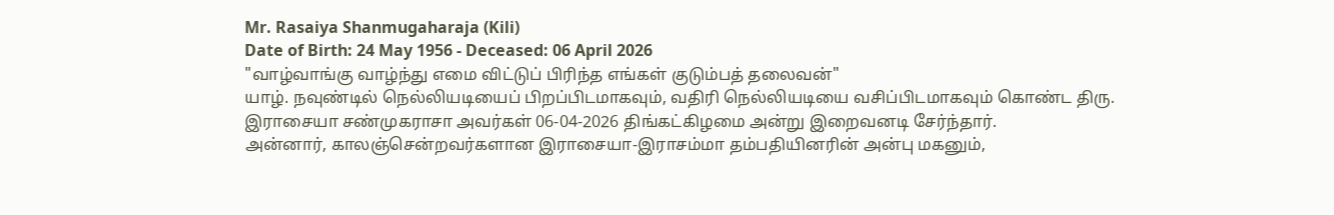Mr. Rasaiya Shanmugaharaja (Kili)
Date of Birth: 24 May 1956 - Deceased: 06 April 2026
"வாழ்வாங்கு வாழ்ந்து எமை விட்டுப் பிரிந்த எங்கள் குடும்பத் தலைவன்"
யாழ். நவுண்டில் நெல்லியடியைப் பிறப்பிடமாகவும், வதிரி நெல்லியடியை வசிப்பிடமாகவும் கொண்ட திரு. இராசையா சண்முகராசா அவர்கள் 06-04-2026 திங்கட்கிழமை அன்று இறைவனடி சேர்ந்தார்.
அன்னார், காலஞ்சென்றவர்களான இராசையா-இராசம்மா தம்பதியினரின் அன்பு மகனும்,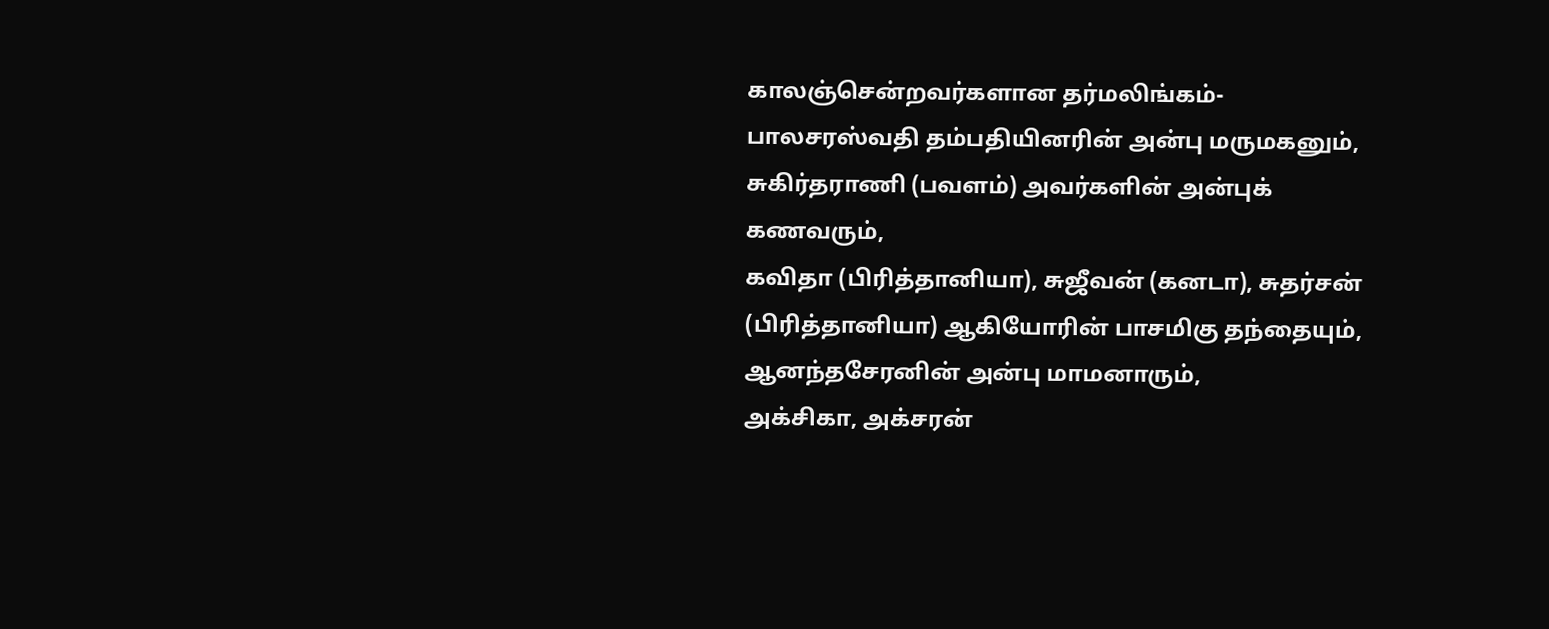காலஞ்சென்றவர்களான தர்மலிங்கம்-பாலசரஸ்வதி தம்பதியினரின் அன்பு மருமகனும்,
சுகிர்தராணி (பவளம்) அவர்களின் அன்புக் கணவரும்,
கவிதா (பிரித்தானியா), சுஜீவன் (கனடா), சுதர்சன் (பிரித்தானியா) ஆகியோரின் பாசமிகு தந்தையும்,
ஆனந்தசேரனின் அன்பு மாமனாரும்,
அக்சிகா, அக்சரன்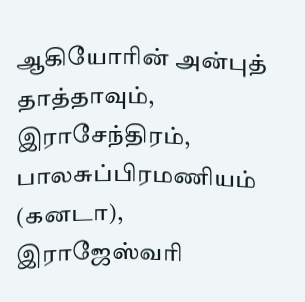ஆகியோரின் அன்புத் தாத்தாவும்,
இராசேந்திரம், பாலசுப்பிரமணியம் (கனடா), இராஜேஸ்வரி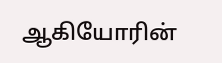ஆகியோரின்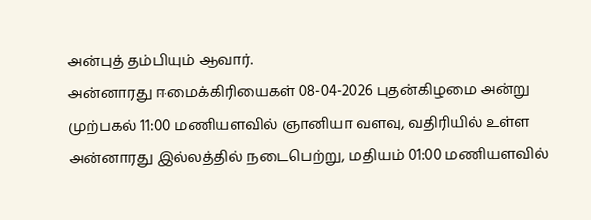அன்புத் தம்பியும் ஆவார்.
அன்னாரது ஈமைக்கிரியைகள் 08-04-2026 புதன்கிழமை அன்று முற்பகல் 11:00 மணியளவில் ஞானியா வளவு, வதிரியில் உள்ள அன்னாரது இல்லத்தில் நடைபெற்று, மதியம் 01:00 மணியளவில்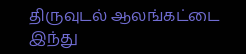திருவுடல் ஆலங்கட்டை இந்து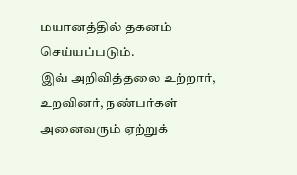மயானத்தில் தகனம் செய்யப்படும்.
இவ் அறிவித்தலை உற்றார், உறவினர், நண்பர்கள் அனைவரும் ஏற்றுக்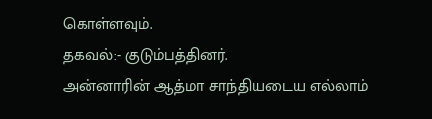கொள்ளவும்.
தகவல்:- குடும்பத்தினர்.
அன்னாரின் ஆத்மா சாந்தியடைய எல்லாம்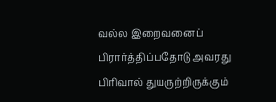வல்ல இறைவனைப் பிரார்த்திப்பதோடு அவரது பிரிவால் துயருற்றிருக்கும்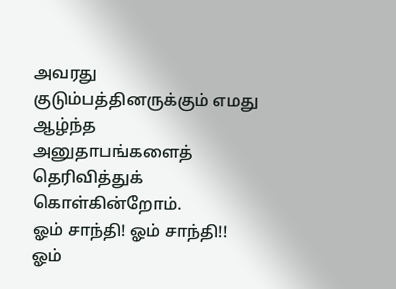அவரது குடும்பத்தினருக்கும் எமது ஆழ்ந்த அனுதாபங்களைத் தெரிவித்துக் கொள்கின்றோம்.
ஓம் சாந்தி! ஓம் சாந்தி!! ஓம்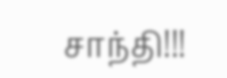சாந்தி!!!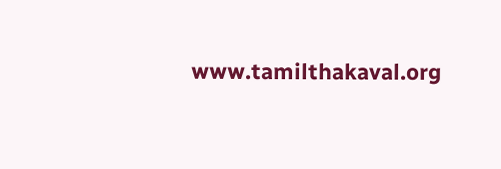www.tamilthakaval.org